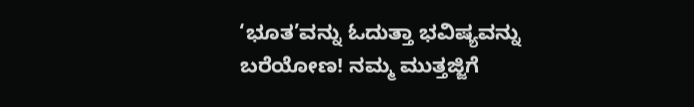‘ಭೂತ’ವನ್ನು ಓದುತ್ತಾ ಭವಿಷ್ಯವನ್ನು ಬರೆಯೋಣ! ನಮ್ಮ ಮುತ್ತಜ್ಜಿಗೆ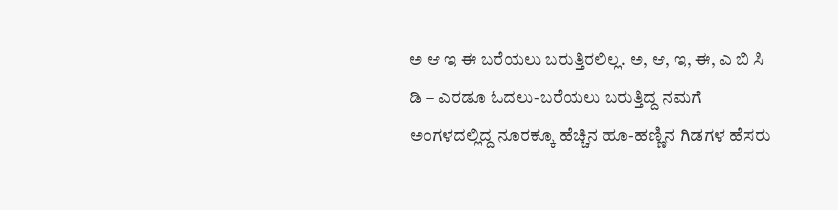ಅ ಆ ಇ ಈ ಬರೆಯಲು ಬರುತ್ತಿರಲಿಲ್ಲ. ಅ, ಆ, ಇ, ಈ, ಎ ಬಿ ಸಿ ಡಿ – ಎರಡೂ ಓದಲು-ಬರೆಯಲು ಬರುತ್ತಿದ್ದ ನಮಗೆ ಅಂಗಳದಲ್ಲಿದ್ದ ನೂರಕ್ಕೂ ಹೆಚ್ಚಿನ ಹೂ-ಹಣ್ಣಿನ ಗಿಡಗಳ ಹೆಸರು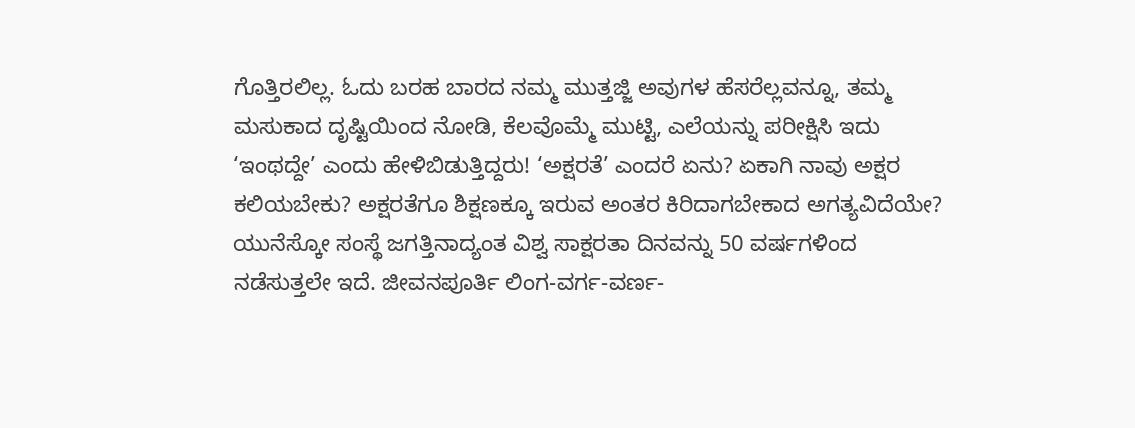ಗೊತ್ತಿರಲಿಲ್ಲ. ಓದು ಬರಹ ಬಾರದ ನಮ್ಮ ಮುತ್ತಜ್ಜಿ ಅವುಗಳ ಹೆಸರೆಲ್ಲವನ್ನೂ, ತಮ್ಮ ಮಸುಕಾದ ದೃಷ್ಟಿಯಿಂದ ನೋಡಿ, ಕೆಲವೊಮ್ಮೆ ಮುಟ್ಟಿ, ಎಲೆಯನ್ನು ಪರೀಕ್ಷಿಸಿ ಇದು ‘ಇಂಥದ್ದೇ’ ಎಂದು ಹೇಳಿಬಿಡುತ್ತಿದ್ದರು! ‘ಅಕ್ಷರತೆ’ ಎಂದರೆ ಏನು? ಏಕಾಗಿ ನಾವು ಅಕ್ಷರ ಕಲಿಯಬೇಕು? ಅಕ್ಷರತೆಗೂ ಶಿಕ್ಷಣಕ್ಕೂ ಇರುವ ಅಂತರ ಕಿರಿದಾಗಬೇಕಾದ ಅಗತ್ಯವಿದೆಯೇ? ಯುನೆಸ್ಕೋ ಸಂಸ್ಥೆ ಜಗತ್ತಿನಾದ್ಯಂತ ವಿಶ್ವ ಸಾಕ್ಷರತಾ ದಿನವನ್ನು 50 ವರ್ಷಗಳಿಂದ ನಡೆಸುತ್ತಲೇ ಇದೆ. ಜೀವನಪೂರ್ತಿ ಲಿಂಗ-ವರ್ಗ-ವರ್ಣ-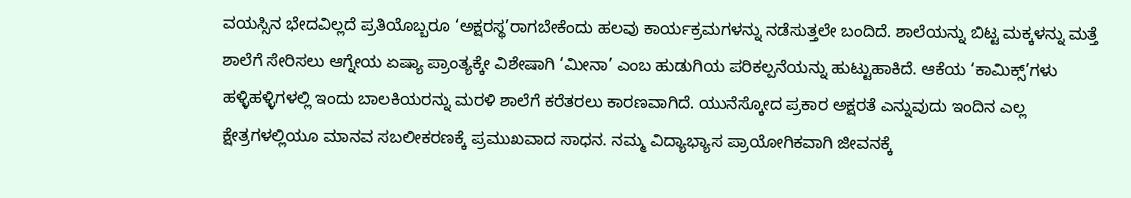ವಯಸ್ಸಿನ ಭೇದವಿಲ್ಲದೆ ಪ್ರತಿಯೊಬ್ಬರೂ ‘ಅಕ್ಷರಸ್ಥ’ರಾಗಬೇಕೆಂದು ಹಲವು ಕಾರ್ಯಕ್ರಮಗಳನ್ನು ನಡೆಸುತ್ತಲೇ ಬಂದಿದೆ. ಶಾಲೆಯನ್ನು ಬಿಟ್ಟ ಮಕ್ಕಳನ್ನು ಮತ್ತೆ ಶಾಲೆಗೆ ಸೇರಿಸಲು ಆಗ್ನೇಯ ಏಷ್ಯಾ ಪ್ರಾಂತ್ಯಕ್ಕೇ ವಿಶೇಷಾಗಿ ‘ಮೀನಾ’ ಎಂಬ ಹುಡುಗಿಯ ಪರಿಕಲ್ಪನೆಯನ್ನು ಹುಟ್ಟುಹಾಕಿದೆ. ಆಕೆಯ ‘ಕಾಮಿಕ್ಸ್’ಗಳು ಹಳ್ಳಿಹಳ್ಳಿಗಳಲ್ಲಿ ಇಂದು ಬಾಲಕಿಯರನ್ನು ಮರಳಿ ಶಾಲೆಗೆ ಕರೆತರಲು ಕಾರಣವಾಗಿದೆ. ಯುನೆಸ್ಕೋದ ಪ್ರಕಾರ ಅಕ್ಷರತೆ ಎನ್ನುವುದು ಇಂದಿನ ಎಲ್ಲ ಕ್ಷೇತ್ರಗಳಲ್ಲಿಯೂ ಮಾನವ ಸಬಲೀಕರಣಕ್ಕೆ ಪ್ರಮುಖವಾದ ಸಾಧನ. ನಮ್ಮ ವಿದ್ಯಾಭ್ಯಾಸ ಪ್ರಾಯೋಗಿಕವಾಗಿ ಜೀವನಕ್ಕೆ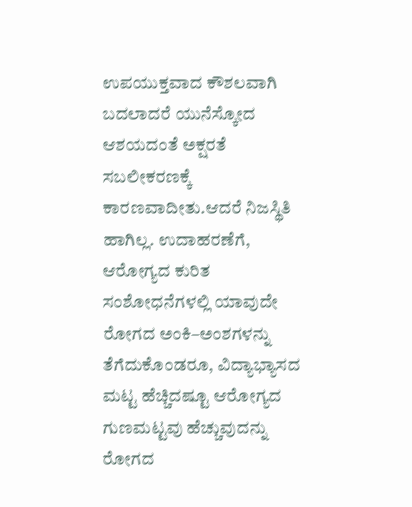ಉಪಯುಕ್ತವಾದ ಕೌಶಲವಾಗಿ ಬದಲಾದರೆ ಯುನೆಸ್ಕೋದ ಆಶಯದಂತೆ ಅಕ್ಷರತೆ ಸಬಲೀಕರಣಕ್ಕೆ ಕಾರಣವಾದೀತು.ಆದರೆ ನಿಜಸ್ಥಿತಿ ಹಾಗಿಲ್ಲ. ಉದಾಹರಣೆಗೆ, ಆರೋಗ್ಯದ ಕುರಿತ ಸಂಶೋಧನೆಗಳಲ್ಲಿ ಯಾವುದೇ ರೋಗದ ಅಂಕಿ–ಅಂಶಗಳನ್ನು ತೆಗೆದುಕೊಂಡರೂ, ವಿದ್ಯಾಭ್ಯಾಸದ ಮಟ್ಟ ಹೆಚ್ಚಿದಷ್ಟೂ ಆರೋಗ್ಯದ ಗುಣಮಟ್ಟವು ಹೆಚ್ಚುವುದನ್ನು ರೋಗದ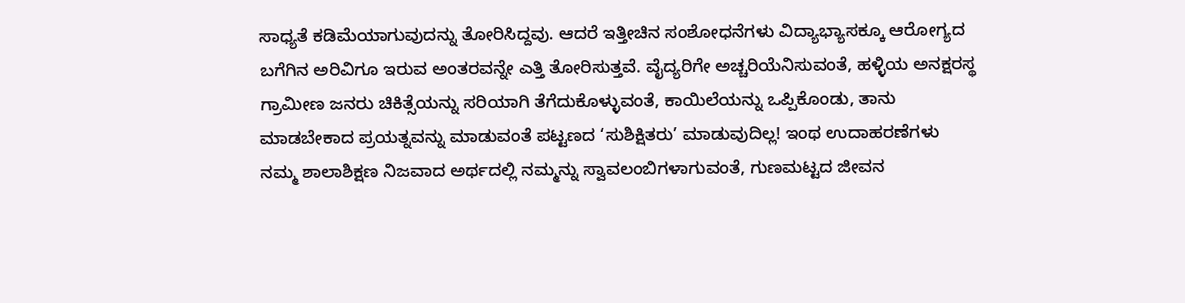ಸಾಧ್ಯತೆ ಕಡಿಮೆಯಾಗುವುದನ್ನು ತೋರಿಸಿದ್ದವು. ಆದರೆ ಇತ್ತೀಚಿನ ಸಂಶೋಧನೆಗಳು ವಿದ್ಯಾಭ್ಯಾಸಕ್ಕೂ ಆರೋಗ್ಯದ ಬಗೆಗಿನ ಅರಿವಿಗೂ ಇರುವ ಅಂತರವನ್ನೇ ಎತ್ತಿ ತೋರಿಸುತ್ತವೆ. ವೈದ್ಯರಿಗೇ ಅಚ್ಚರಿಯೆನಿಸುವಂತೆ, ಹಳ್ಳಿಯ ಅನಕ್ಷರಸ್ಥ ಗ್ರಾಮೀಣ ಜನರು ಚಿಕಿತ್ಸೆಯನ್ನು ಸರಿಯಾಗಿ ತೆಗೆದುಕೊಳ್ಳುವಂತೆ, ಕಾಯಿಲೆಯನ್ನು ಒಪ್ಪಿಕೊಂಡು, ತಾನು ಮಾಡಬೇಕಾದ ಪ್ರಯತ್ನವನ್ನು ಮಾಡುವಂತೆ ಪಟ್ಟಣದ ‘ಸುಶಿಕ್ಷಿತರು’ ಮಾಡುವುದಿಲ್ಲ! ಇಂಥ ಉದಾಹರಣೆಗಳು ನಮ್ಮ ಶಾಲಾಶಿಕ್ಷಣ ನಿಜವಾದ ಅರ್ಥದಲ್ಲಿ ನಮ್ಮನ್ನು ಸ್ವಾವಲಂಬಿಗಳಾಗುವಂತೆ, ಗುಣಮಟ್ಟದ ಜೀವನ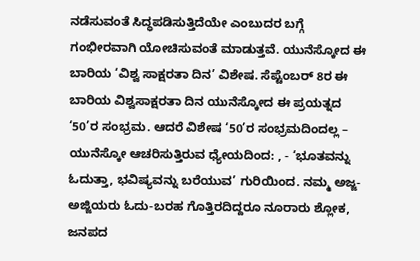ನಡೆಸುವಂತೆ ಸಿದ್ಧಪಡಿಸುತ್ತಿದೆಯೇ ಎಂಬುದರ ಬಗ್ಗೆ ಗಂಭೀರವಾಗಿ ಯೋಚಿಸುವಂತೆ ಮಾಡುತ್ತವೆ. ಯುನೆಸ್ಕೋದ ಈ ಬಾರಿಯ ‘ವಿಶ್ವ ಸಾಕ್ಷರತಾ ದಿನ’ ವಿಶೇಷ. ಸೆಪ್ಟೆಂಬರ್ 8ರ ಈ ಬಾರಿಯ ವಿಶ್ವಸಾಕ್ಷರತಾ ದಿನ ಯುನೆಸ್ಕೋದ ಈ ಪ್ರಯತ್ನದ ‘50’ರ ಸಂಭ್ರಮ. ಆದರೆ ವಿಶೇಷ ‘50’ರ ಸಂಭ್ರಮದಿಂದಲ್ಲ – ಯುನೆಸ್ಕೋ ಆಚರಿಸುತ್ತಿರುವ ಧ್ಯೇಯದಿಂದ: , - ‘ಭೂತವನ್ನು ಓದುತ್ತಾ, ಭವಿಷ್ಯವನ್ನು ಬರೆಯುವ’ ಗುರಿಯಿಂದ. ನಮ್ಮ ಅಜ್ಜ-ಅಜ್ಜಿಯರು ಓದು-ಬರಹ ಗೊತ್ತಿರದಿದ್ದರೂ ನೂರಾರು ಶ್ಲೋಕ, ಜನಪದ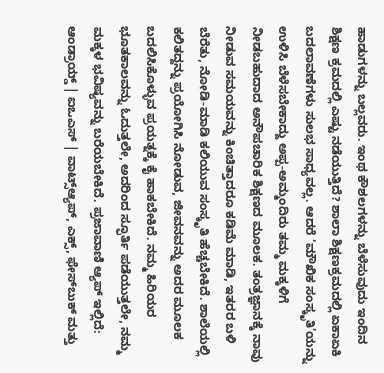ಹಾಡುಗಳನ್ನು ಬಲ್ಲವರು. ಇಂಥ ಕೌಶಲಗಳನ್ನು ಬೆಳೆಸುವುದು ಇಂದಿನ ಶಿಕ್ಷಣ ಕ್ರಮದಲ್ಲಿ ಎಷ್ಟು ನಡೆಯುತ್ತಿದೆ? ಶಾಲಾ ಶಿಕ್ಷಣಕ್ರಮದಲ್ಲಿ ಏಕಾಏಕಿ ಬದಲಾವಣೆಗಳು ಸುಲಭ ಸಾಧ್ಯವಲ್ಲ. ಆದರೆ ‘ಮೌಖಿಕ ಸಂಸ್ಕೃತಿ’ಯನ್ನು ಉಳಿಸಿ ಬೆಳೆಸಬೇಕಾದ್ದು ಅಪ್ಪ-ಅಮ್ಮಂದಿರು ತಮ್ಮ ಮಕ್ಕಳಿಗೆ ನೀಡಬಹುದಾದ ಅನೌಪಚಾರಿಕ ಶಿಕ್ಷಣದ ಮೂಲಕ. ತಂತ್ರಜ್ಞಾನಕ್ಕೆ ನಾವು ನೀಡುವ ಸಮಯವನ್ನು ಕಿಂಚಿತ್ತಾದರೂ ಕಡಿಮೆ ಮಾಡಿ, ಇತರರ ಬಳಿ ಬೆರೆತು, ನೋಡಿ-ಮಾಡಿ ಕಲಿಯುವ ಸಂಸ್ಕೃತಿ ಹೆಚ್ಚಬೇಕಿದೆ. ಶಾಲೆಯಲ್ಲಿ ಕಲಿತದ್ದನ್ನು ಪ್ರಯೋಗಿಸಿ ನೋಡುವ, ಜೀವನವನ್ನು ಅದರ ಮೂಲಕ ಬದಲಿಸಿಕೊಳ್ಳುವ ಪ್ರಯತ್ನಕ್ಕೆ ಕೈ ಹಾಕಬೇಕಿದೆ. ನಮ್ಮ ಹಿರಿಯರ ಭೂತಕಾಲವನ್ನು ಓದುತ್ತಲೇ, ಅದರಿಂದ ಸ್ಫೂರ್ತಿ ಪಡೆಯುತ್ತಲೇ, ನಮ್ಮ ಮಕ್ಕಳ ಭವಿಷ್ಯವನ್ನು ಬರೆಯಬೇಕಿದೆ. ಪ್ರಜಾವಾಣಿ ಆ್ಯಪ್ ಇಲ್ಲಿದೆ: ಆಂಡ್ರಾಯ್ಡ್ | ಐಒಎಸ್ | ವಾಟ್ಸ್ಆ್ಯಪ್, ಎಕ್ಸ್, ಫೇಸ್‌ಬುಕ್ ಮತ್ತು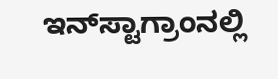ಇನ್‌ಸ್ಟಾಗ್ರಾಂನಲ್ಲಿ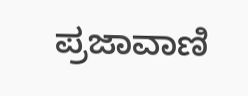ಪ್ರಜಾವಾಣಿ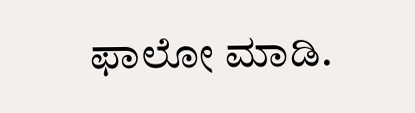ಫಾಲೋ ಮಾಡಿ.